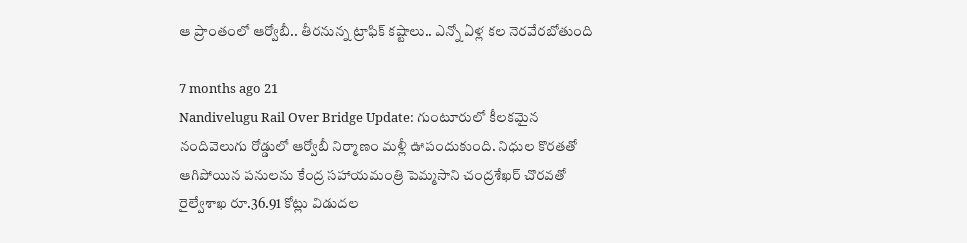ఆ ప్రాంతంలో ఆర్వోబీ.. తీరనున్న ట్రాఫిక్ కష్టాలు.. ఎన్నో ఏళ్ల కల నెరవేరబోతుంది

7 months ago 21
Nandivelugu Rail Over Bridge Update: గుంటూరులో కీలకమైన నందివెలుగు రోడ్డులో ఆర్వోబీ నిర్మాణం మళ్లీ ఊపందుకుంది. నిధుల కొరతతో ఆగిపోయిన పనులను కేంద్ర సహాయమంత్రి పెమ్మసాని చంద్రశేఖర్ చొరవతో రైల్వేశాఖ రూ.36.91 కోట్లు విడుదల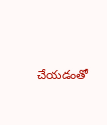చేయడంతో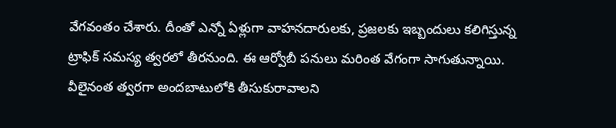వేగవంతం చేశారు. దీంతో ఎన్నో ఏళ్లుగా వాహనదారులకు, ప్రజలకు ఇబ్బందులు కలిగిస్తున్న ట్రాఫిక్ సమస్య త్వరలో తీరనుంది. ఈ ఆర్వోబీ పనులు మరింత వేగంగా సాగుతున్నాయి. వీలైనంత త్వరగా అందబాటులోకి తీసుకురావాలని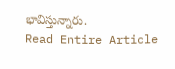భావిస్తున్నారు.
Read Entire Article